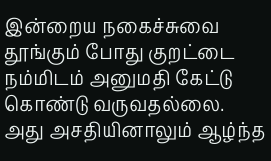இன்றைய நகைச்சுவை
தூங்கும் போது குறட்டை நம்மிடம் அனுமதி கேட்டு கொண்டு வருவதல்லை. அது அசதியினாலும் ஆழ்ந்த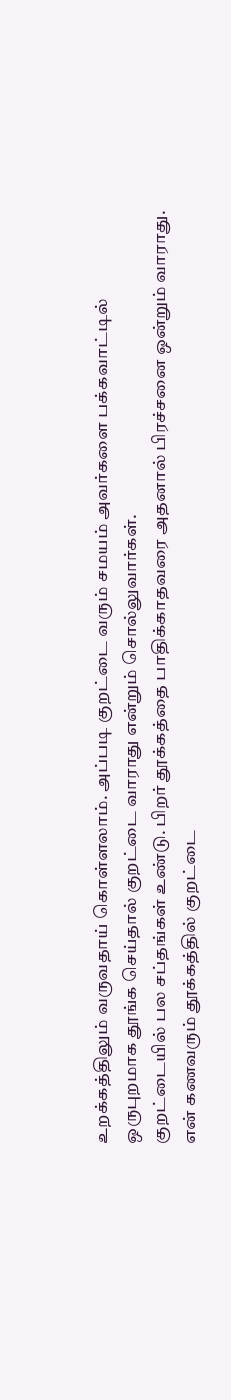உறக்கத்திலும் வருவதாய் கொள்ளலாம். அப்படி குறட்டை வரும் சமயம் அவர்களை பக்கவாட்டில் ஒருபுறமாக தூங்க செய்தால் குறட்டை வாராது என்றும் சொல்லுவார்கள்.
குறட்டையில் பல சப்தங்கள் உண்டு. பிறர் தூக்கத்தை பாதிக்காதவரை அதனால் பிரச்சனை ஒன்றும் வாராது.
என் கணவரும் தூக்கத்தில் குறட்டை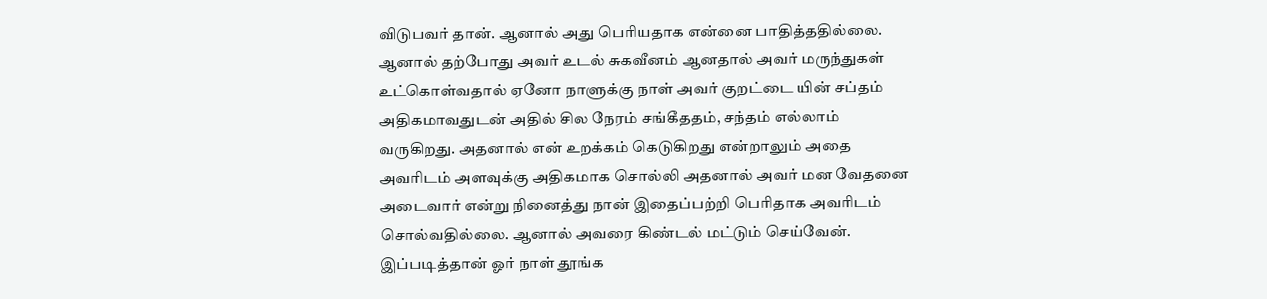விடுபவர் தான். ஆனால் அது பெரியதாக என்னை பாதித்ததில்லை. ஆனால் தற்போது அவர் உடல் சுகவீனம் ஆனதால் அவர் மருந்துகள் உட்கொள்வதால் ஏனோ நாளுக்கு நாள் அவர் குறட்டை யின் சப்தம் அதிகமாவதுடன் அதில் சில நேரம் சங்கீததம், சந்தம் எல்லாம் வருகிறது. அதனால் என் உறக்கம் கெடுகிறது என்றாலும் அதை அவரிடம் அளவுக்கு அதிகமாக சொல்லி அதனால் அவர் மன வேதனை அடைவார் என்று நினைத்து நான் இதைப்பற்றி பெரிதாக அவரிடம் சொல்வதில்லை. ஆனால் அவரை கிண்டல் மட்டும் செய்வேன்.
இப்படித்தான் ஓர் நாள் தூங்க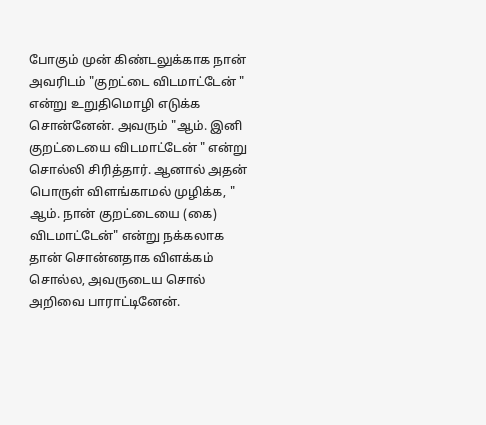போகும் முன் கிண்டலுக்காக நான் அவரிடம் "குறட்டை விடமாட்டேன் " என்று உறுதிமொழி எடுக்க சொன்னேன். அவரும் "ஆம். இனி குறட்டையை விடமாட்டேன் " என்று சொல்லி சிரித்தார். ஆனால் அதன் பொருள் விளங்காமல் முழிக்க, " ஆம். நான் குறட்டையை (கை) விடமாட்டேன்" என்று நக்கலாக தான் சொன்னதாக விளக்கம் சொல்ல, அவருடைய சொல் அறிவை பாராட்டினேன்.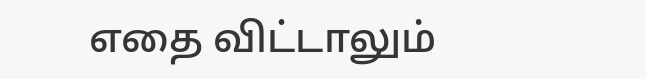எதை விட்டாலும்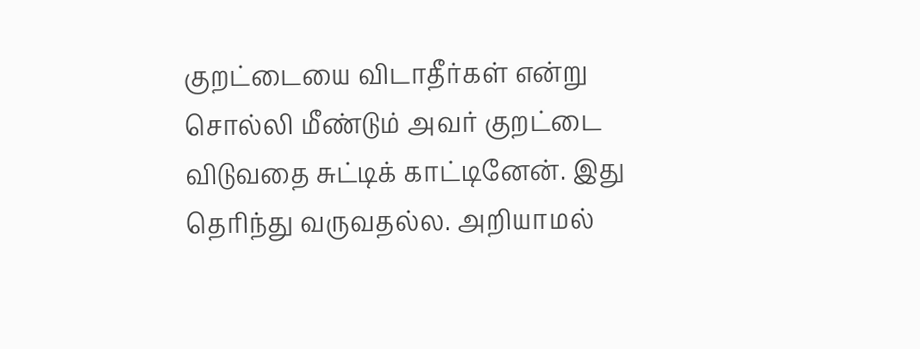குறட்டையை விடாதீர்கள் என்று சொல்லி மீண்டும் அவர் குறட்டை விடுவதை சுட்டிக் காட்டினேன். இது தெரிந்து வருவதல்ல. அறியாமல்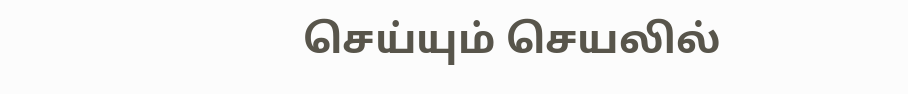செய்யும் செயலில்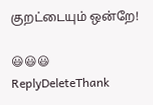குறட்டையும் ஒன்றே!

😃😃😃
ReplyDeleteThank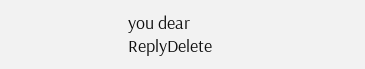you dear
ReplyDelete